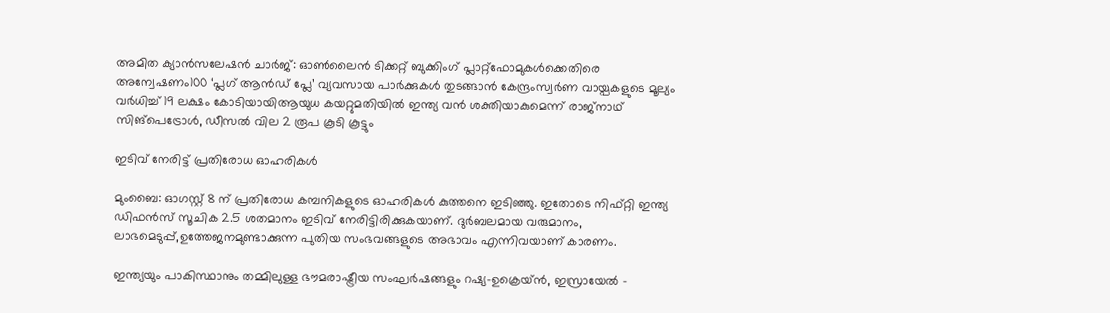അമിത ക്യാൻസലേഷൻ ചാർജ്: ഓൺലൈൻ ടിക്കറ്റ് ബുക്കിംഗ് പ്ലാറ്റ്‌ഫോമുകൾക്കെതിരെ അന്വേഷണം100 ‘പ്ലഗ് ആൻഡ് പ്ലേ’ വ്യവസായ പാർക്കുകൾ തുടങ്ങാൻ കേന്ദ്രംസ്വർണ വായ്പകളുടെ മൂല്യം വർധിച്ച് 19 ലക്ഷം കോടിയായിആയുധ കയറ്റുമതിയിൽ ഇന്ത്യ വൻ ശക്തിയാകുമെന്ന് രാജ്നാഥ് സിങ്പെട്രോൾ, ഡീസൽ വില 2 രൂപ കൂടി കൂട്ടും

ഇടിവ് നേരിട്ട് പ്രതിരോധ ഓഹരികള്‍

മുംബൈ: ഓഗസ്റ്റ് 8 ന് പ്രതിരോധ കമ്പനികളുടെ ഓഹരികള്‍ കുത്തനെ ഇടിഞ്ഞു. ഇതോടെ നിഫ്റ്റി ഇന്ത്യ ഡിഫന്‍സ് സൂചിക 2.5 ശതമാനം ഇടിവ് നേരിട്ടിരിക്കുകയാണ്. ദുര്‍ബലമായ വരുമാനം, ലാഭമെടുപ്പ്,ഉത്തേജനമുണ്ടാക്കുന്ന പുതിയ സംഭവങ്ങളുടെ അഭാവം എന്നിവയാണ് കാരണം.

ഇന്ത്യയും പാകിസ്ഥാനും തമ്മിലുള്ള ഭൗമരാഷ്ട്രീയ സംഘര്‍ഷങ്ങളും റഷ്യ-ഉക്രെയ്ന്‍, ഇസ്രായേല്‍ –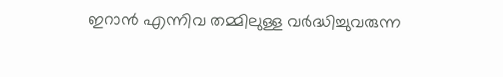ഇറാന്‍ എന്നിവ തമ്മിലുള്ള വര്‍ദ്ധിച്ചുവരുന്ന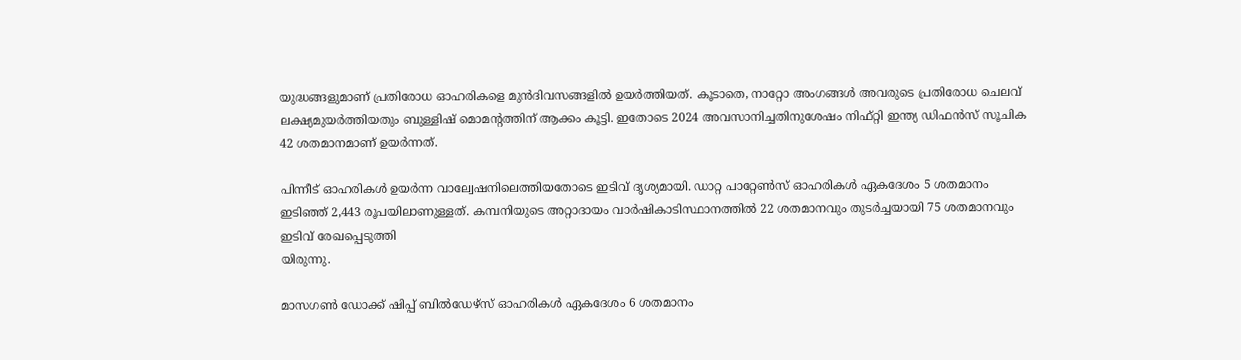യുദ്ധങ്ങളുമാണ് പ്രതിരോധ ഓഹരികളെ മുന്‍ദിവസങ്ങളില്‍ ഉയര്‍ത്തിയത്. കൂടാതെ, നാറ്റോ അംഗങ്ങള്‍ അവരുടെ പ്രതിരോധ ചെലവ് ലക്ഷ്യമുയര്‍ത്തിയതും ബുള്ളിഷ് മൊമന്റത്തിന് ആക്കം കൂട്ടി. ഇതോടെ 2024 അവസാനിച്ചതിനുശേഷം നിഫ്റ്റി ഇന്ത്യ ഡിഫന്‍സ് സൂചിക 42 ശതമാനമാണ് ഉയര്‍ന്നത്.

പിന്നീട് ഓഹരികള്‍ ഉയര്‍ന്ന വാല്വേഷനിലെത്തിയതോടെ ഇടിവ് ദൃശ്യമായി. ഡാറ്റ പാറ്റേണ്‍സ് ഓഹരികള്‍ ഏകദേശം 5 ശതമാനം ഇടിഞ്ഞ് 2,443 രൂപയിലാണുള്ളത്. കമ്പനിയുടെ അറ്റാദായം വാര്‍ഷികാടിസ്ഥാനത്തില്‍ 22 ശതമാനവും തുടര്‍ച്ചയായി 75 ശതമാനവും ഇടിവ് രേഖപ്പെടുത്തി
യിരുന്നു.

മാസഗണ്‍ ഡോക്ക് ഷിപ്പ് ബില്‍ഡേഴ്സ് ഓഹരികള്‍ ഏകദേശം 6 ശതമാനം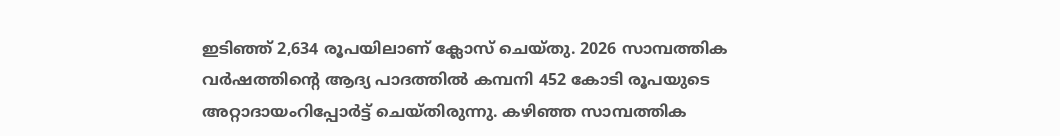ഇടിഞ്ഞ് 2,634 രൂപയിലാണ് ക്ലോസ് ചെയ്തു. 2026 സാമ്പത്തിക വര്‍ഷത്തിന്റെ ആദ്യ പാദത്തില്‍ കമ്പനി 452 കോടി രൂപയുടെ അറ്റാദായംറിപ്പോര്‍ട്ട് ചെയ്തിരുന്നു. കഴിഞ്ഞ സാമ്പത്തിക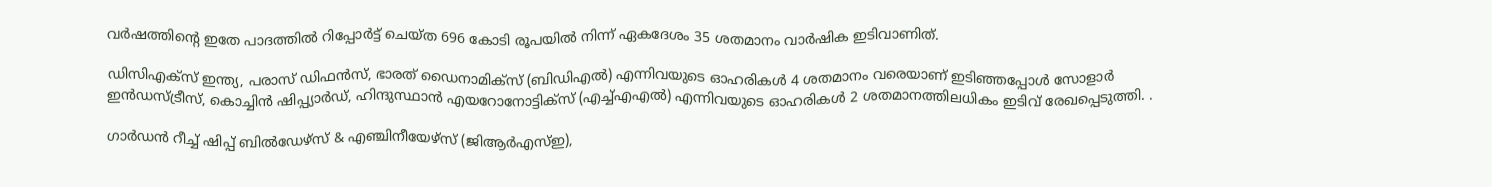വര്‍ഷത്തിന്റെ ഇതേ പാദത്തില്‍ റിപ്പോര്‍ട്ട് ചെയ്ത 696 കോടി രൂപയില്‍ നിന്ന് ഏകദേശം 35 ശതമാനം വാര്‍ഷിക ഇടിവാണിത്.

ഡിസിഎക്‌സ് ഇന്ത്യ, പരാസ് ഡിഫന്‍സ്, ഭാരത് ഡൈനാമിക്‌സ് (ബിഡിഎല്‍) എന്നിവയുടെ ഓഹരികള്‍ 4 ശതമാനം വരെയാണ് ഇടിഞ്ഞപ്പോള്‍ സോളാര്‍ ഇന്‍ഡസ്ട്രീസ്, കൊച്ചിന്‍ ഷിപ്പ്യാര്‍ഡ്, ഹിന്ദുസ്ഥാന്‍ എയറോനോട്ടിക്‌സ് (എച്ച്എഎല്‍) എന്നിവയുടെ ഓഹരികള്‍ 2 ശതമാനത്തിലധികം ഇടിവ് രേഖപ്പെടുത്തി. .

ഗാര്‍ഡന്‍ റീച്ച് ഷിപ്പ് ബില്‍ഡേഴ്സ് & എഞ്ചിനീയേഴ്സ് (ജിആര്‍എസ്ഇ),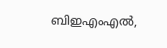ബിഇഎംഎല്‍,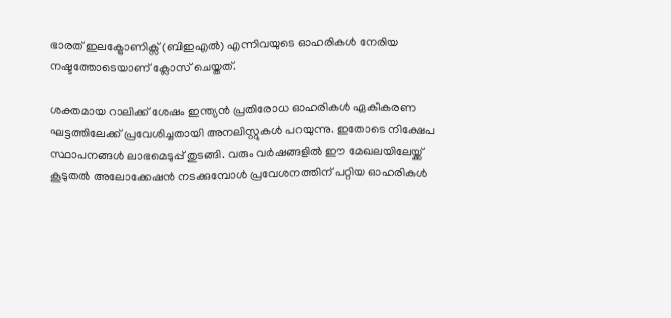ഭാരത് ഇലക്ട്രോണിക്സ് (ബിഇഎല്‍) എന്നിവയുടെ ഓഹരികള്‍ നേരിയ നഷ്ടത്തോടെയാണ് ക്ലോസ് ചെയ്തത്.

ശക്തമായ റാലിക്ക് ശേഷം ഇന്ത്യന്‍ പ്രതിരോധ ഓഹരികള്‍ ഏകീകരണ ഘട്ടത്തിലേക്ക് പ്രവേശിച്ചതായി അനലിസ്റ്റുകള്‍ പറയുന്നു. ഇതോടെ നിക്ഷേപ സ്ഥാപനങ്ങള്‍ ലാഭമെടുപ്പ് തുടങ്ങി. വരും വര്‍ഷങ്ങളില്‍ ഈ മേഖലയിലേയ്ക്ക് കൂടുതല്‍ അലോക്കേഷന്‍ നടക്കുമ്പോള്‍ പ്രവേശനത്തിന് പറ്റിയ ഓഹരികള്‍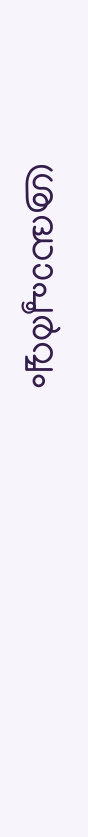ശ്രദ്ധാപൂര്‍വ്വം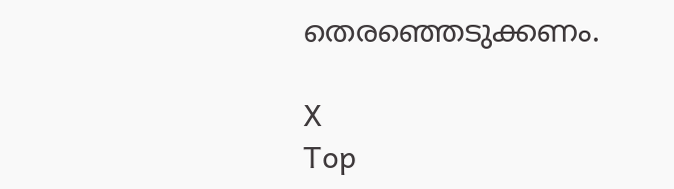തെരഞ്ഞെടുക്കണം.

X
Top